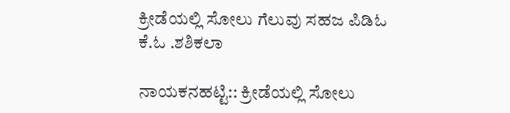ಕ್ರೀಡೆಯಲ್ಲಿ ಸೋಲು ಗೆಲುವು ಸಹಜ ಪಿಡಿಓ ಕೆ.ಓ .ಶಶಿಕಲಾ

ನಾಯಕನಹಟ್ಟಿ:: ಕ್ರೀಡೆಯಲ್ಲಿ ಸೋಲು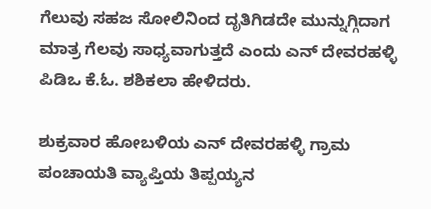ಗೆಲುವು ಸಹಜ ಸೋಲಿನಿಂದ ದೃತಿಗಿಡದೇ ಮುನ್ನುಗ್ಗಿದಾಗ ಮಾತ್ರ ಗೆಲವು ಸಾಧ್ಯವಾಗುತ್ತದೆ ಎಂದು ಎನ್ ದೇವರಹಳ್ಳಿ ಪಿಡಿಒ ಕೆ.ಓ. ಶಶಿಕಲಾ ಹೇಳಿದರು.

ಶುಕ್ರವಾರ ಹೋಬಳಿಯ ಎನ್ ದೇವರಹಳ್ಳಿ ಗ್ರಾಮ ಪಂಚಾಯತಿ ವ್ಯಾಪ್ತಿಯ ತಿಪ್ಪಯ್ಯನ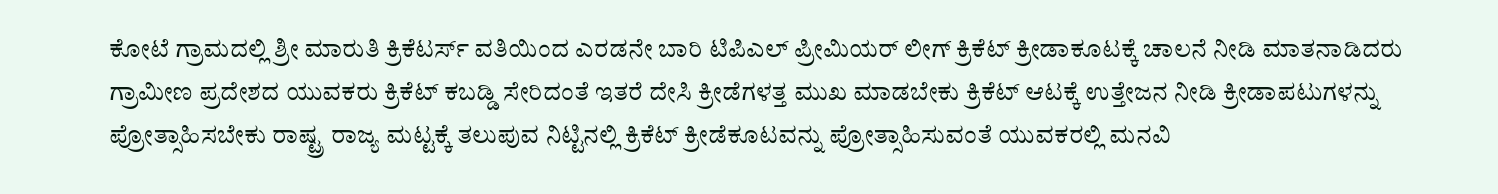ಕೋಟೆ ಗ್ರಾಮದಲ್ಲಿ ಶ್ರೀ ಮಾರುತಿ ಕ್ರಿಕೆಟರ್ಸ್ ವತಿಯಿಂದ ಎರಡನೇ ಬಾರಿ ಟಿಪಿಎಲ್ ಪ್ರೀಮಿಯರ್ ಲೀಗ್ ಕ್ರಿಕೆಟ್ ಕ್ರೀಡಾಕೂಟಕ್ಕೆ ಚಾಲನೆ ನೀಡಿ ಮಾತನಾಡಿದರು ಗ್ರಾಮೀಣ ಪ್ರದೇಶದ ಯುವಕರು ಕ್ರಿಕೆಟ್ ಕಬಡ್ಡಿ ಸೇರಿದಂತೆ ಇತರೆ ದೇಸಿ ಕ್ರೀಡೆಗಳತ್ತ ಮುಖ ಮಾಡಬೇಕು ಕ್ರಿಕೆಟ್ ಆಟಕ್ಕೆ ಉತ್ತೇಜನ ನೀಡಿ ಕ್ರೀಡಾಪಟುಗಳನ್ನು ಪ್ರೋತ್ಸಾಹಿಸಬೇಕು ರಾಷ್ಟ್ರ ರಾಜ್ಯ ಮಟ್ಟಕ್ಕೆ ತಲುಪುವ ನಿಟ್ಟಿನಲ್ಲಿ ಕ್ರಿಕೆಟ್ ಕ್ರೀಡೆಕೂಟವನ್ನು ಪ್ರೋತ್ಸಾಹಿಸುವಂತೆ ಯುವಕರಲ್ಲಿ ಮನವಿ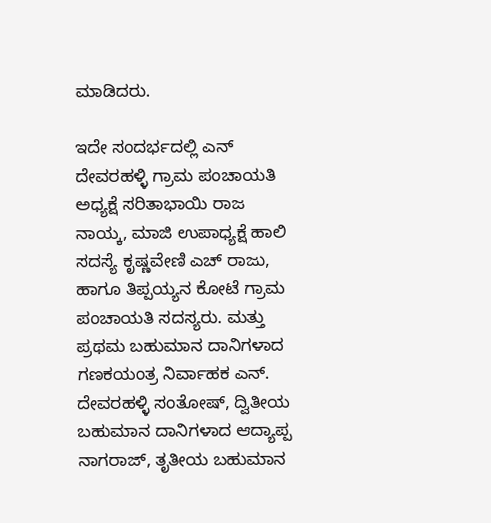ಮಾಡಿದರು.

ಇದೇ ಸಂದರ್ಭದಲ್ಲಿ ಎನ್ ದೇವರಹಳ್ಳಿ ಗ್ರಾಮ ಪಂಚಾಯತಿ ಅಧ್ಯಕ್ಷೆ ಸರಿತಾಭಾಯಿ ರಾಜ ನಾಯ್ಕ, ಮಾಜಿ ಉಪಾಧ್ಯಕ್ಷೆ ಹಾಲಿ ಸದಸ್ಯೆ ಕೃಷ್ಣವೇಣಿ ಎಚ್ ರಾಜು, ಹಾಗೂ ತಿಪ್ಪಯ್ಯನ ಕೋಟೆ ಗ್ರಾಮ ಪಂಚಾಯತಿ ಸದಸ್ಯರು. ಮತ್ತು ಪ್ರಥಮ ಬಹುಮಾನ ದಾನಿಗಳಾದ ಗಣಕಯಂತ್ರ ನಿರ್ವಾಹಕ ಎನ್. ದೇವರಹಳ್ಳಿ ಸಂತೋಷ್, ದ್ವಿತೀಯ ಬಹುಮಾನ ದಾನಿಗಳಾದ ಆದ್ಯಾಪ್ಪ ನಾಗರಾಜ್, ತೃತೀಯ ಬಹುಮಾನ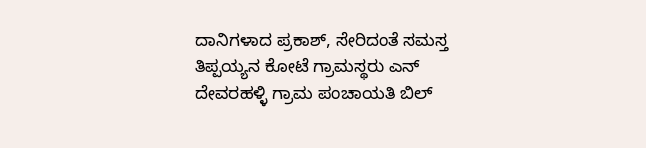ದಾನಿಗಳಾದ ಪ್ರಕಾಶ್, ಸೇರಿದಂತೆ ಸಮಸ್ತ ತಿಪ್ಪಯ್ಯನ ಕೋಟೆ ಗ್ರಾಮಸ್ಥರು ಎನ್ ದೇವರಹಳ್ಳಿ ಗ್ರಾಮ ಪಂಚಾಯತಿ ಬಿಲ್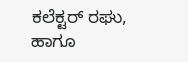ಕಲೆಕ್ಟರ್ ರಘು, ಹಾಗೂ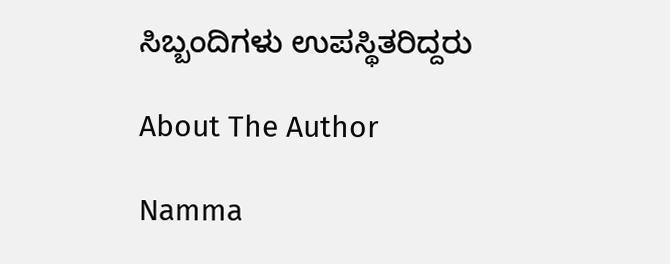ಸಿಬ್ಬಂದಿಗಳು ಉಪಸ್ಥಿತರಿದ್ದರು

About The Author

Namma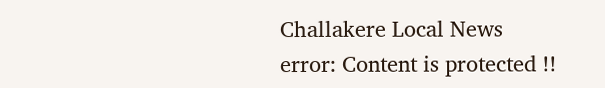Challakere Local News
error: Content is protected !!